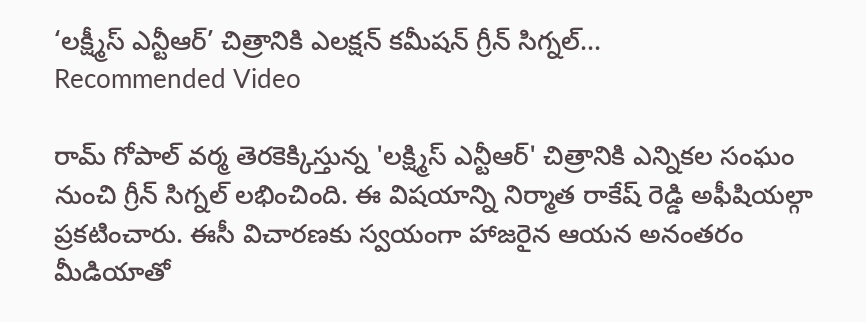‘లక్ష్మీస్ ఎన్టీఆర్’ చిత్రానికి ఎలక్షన్ కమీషన్ గ్రీన్ సిగ్నల్...
Recommended Video

రామ్ గోపాల్ వర్మ తెరకెక్కిస్తున్న 'లక్ష్మిస్ ఎన్టీఆర్' చిత్రానికి ఎన్నికల సంఘం నుంచి గ్రీన్ సిగ్నల్ లభించింది. ఈ విషయాన్ని నిర్మాత రాకేష్ రెడ్డి అఫీషియల్గా ప్రకటించారు. ఈసీ విచారణకు స్వయంగా హాజరైన ఆయన అనంతరం మీడియాతో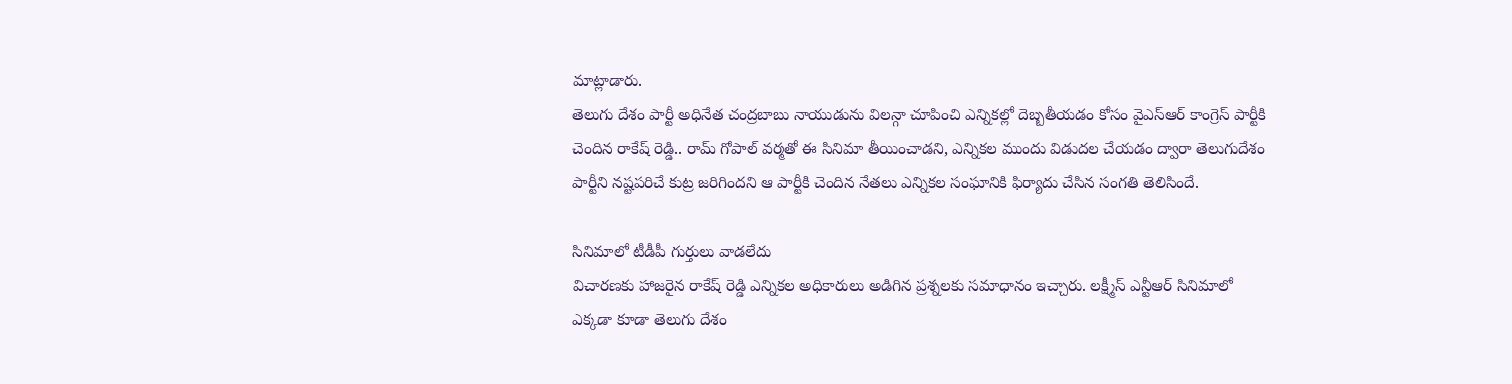మాట్లాడారు.
తెలుగు దేశం పార్టీ అధినేత చంద్రబాబు నాయుడును విలన్గా చూపించి ఎన్నికల్లో దెబ్బతీయడం కోసం వైఎస్ఆర్ కాంగ్రెస్ పార్టీకి చెందిన రాకేష్ రెడ్డి.. రామ్ గోపాల్ వర్మతో ఈ సినిమా తీయించాడని, ఎన్నికల ముందు విడుదల చేయడం ద్వారా తెలుగుదేశం పార్టీని నష్టపరిచే కుట్ర జరిగిందని ఆ పార్టీకి చెందిన నేతలు ఎన్నికల సంఘానికి ఫిర్యాదు చేసిన సంగతి తెలిసిందే.

సినిమాలో టీడీపీ గుర్తులు వాడలేదు
విచారణకు హాజరైన రాకేష్ రెడ్డి ఎన్నికల అధికారులు అడిగిన ప్రశ్నలకు సమాధానం ఇచ్చారు. లక్ష్మీస్ ఎన్టీఆర్ సినిమాలో ఎక్కడా కూడా తెలుగు దేశం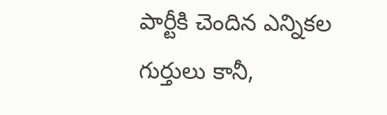పార్టీకి చెందిన ఎన్నికల గుర్తులు కానీ,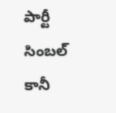పార్టీ సింబల్ కానీ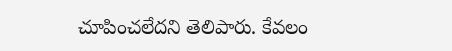చూపించలేదని తెలిపారు. కేవలం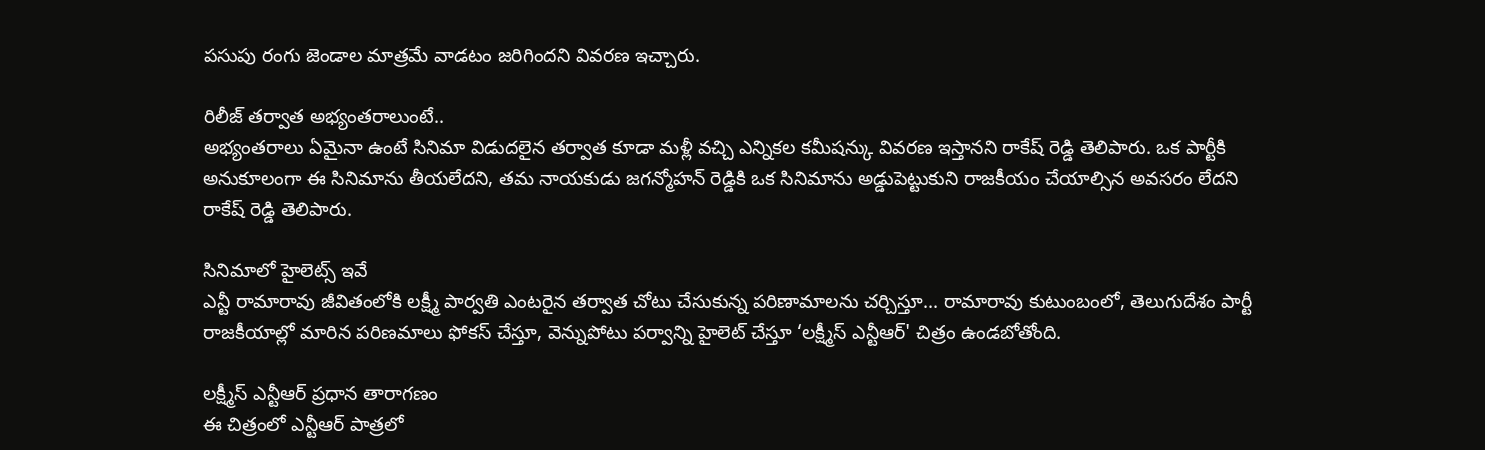పసుపు రంగు జెండాల మాత్రమే వాడటం జరిగిందని వివరణ ఇచ్చారు.

రిలీజ్ తర్వాత అభ్యంతరాలుంటే..
అభ్యంతరాలు ఏమైనా ఉంటే సినిమా విడుదలైన తర్వాత కూడా మళ్లీ వచ్చి ఎన్నికల కమీషన్కు వివరణ ఇస్తానని రాకేష్ రెడ్డి తెలిపారు. ఒక పార్టీకి అనుకూలంగా ఈ సినిమాను తీయలేదని, తమ నాయకుడు జగన్మోహన్ రెడ్డికి ఒక సినిమాను అడ్డుపెట్టుకుని రాజకీయం చేయాల్సిన అవసరం లేదని రాకేష్ రెడ్డి తెలిపారు.

సినిమాలో హైలెట్స్ ఇవే
ఎన్టీ రామారావు జీవితంలోకి లక్ష్మీ పార్వతి ఎంటరైన తర్వాత చోటు చేసుకున్న పరిణామాలను చర్చిస్తూ... రామారావు కుటుంబంలో, తెలుగుదేశం పార్టీ రాజకీయాల్లో మారిన పరిణమాలు ఫోకస్ చేస్తూ, వెన్నుపోటు పర్వాన్ని హైలెట్ చేస్తూ ‘లక్ష్మీస్ ఎన్టీఆర్' చిత్రం ఉండబోతోంది.

లక్ష్మీస్ ఎన్టీఆర్ ప్రధాన తారాగణం
ఈ చిత్రంలో ఎన్టీఆర్ పాత్రలో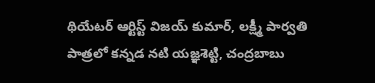థియేటర్ ఆర్టిస్ట్ విజయ్ కుమార్, లక్ష్మీ పార్వతి పాత్రలో కన్నడ నటి యజ్ఞశెట్టి, చంద్రబాబు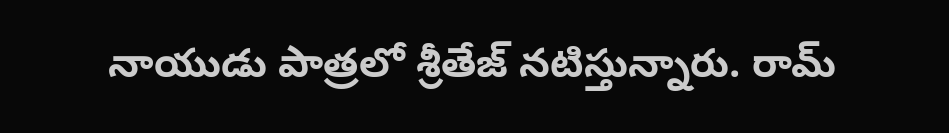నాయుడు పాత్రలో శ్రీతేజ్ నటిస్తున్నారు. రామ్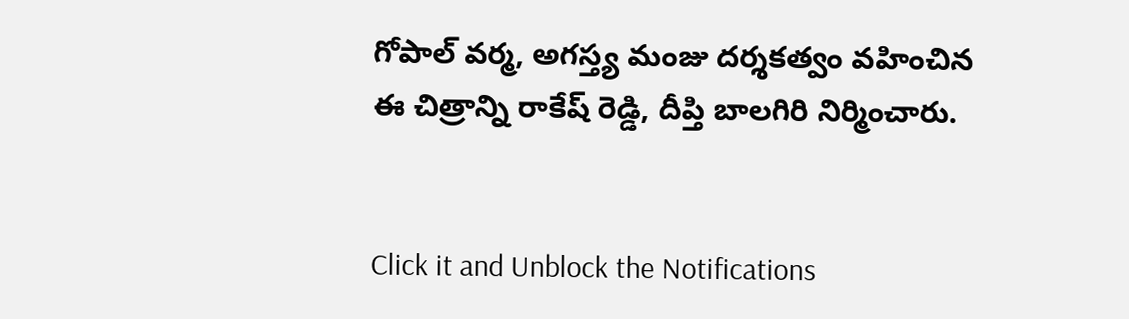గోపాల్ వర్మ, అగస్త్య మంజు దర్శకత్వం వహించిన ఈ చిత్రాన్ని రాకేష్ రెడ్డి, దీప్తి బాలగిరి నిర్మించారు.


Click it and Unblock the Notifications